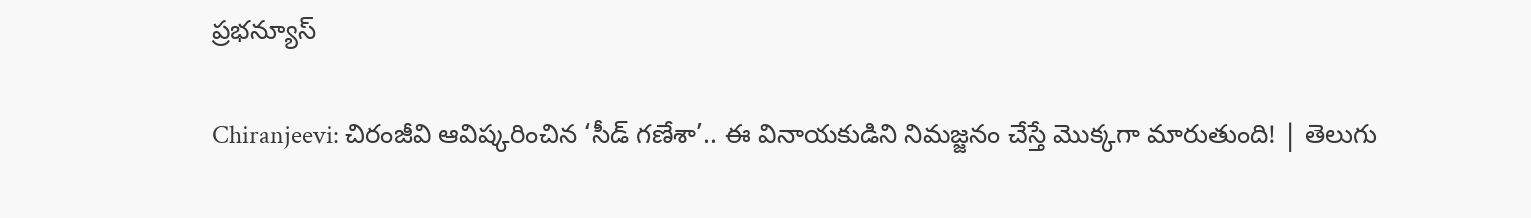ప్రభన్యూస్

Chiranjeevi: చిరంజీవి ఆవిష్కరించిన ‘సీడ్ గణేశా’.. ఈ వినాయకుడిని నిమజ్జనం చేస్తే మొక్కగా మారుతుంది! | తెలుగు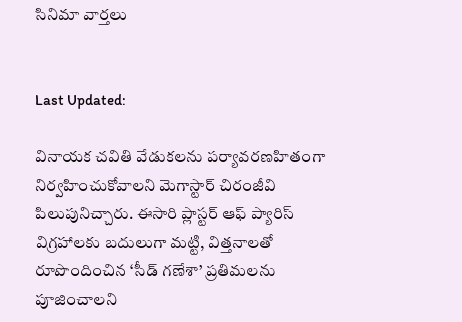సినిమా వార్తలు


Last Updated:

వినాయక చవితి వేడుకలను పర్యావరణహితంగా నిర్వహించుకోవాలని మెగాస్టార్ చిరంజీవి పిలుపునిచ్చారు. ఈసారి ప్లాస్టర్ ఆఫ్ ప్యారిస్ విగ్రహాలకు బదులుగా మట్టి, విత్తనాలతో రూపొందించిన ‘సీడ్ గణేశా’ ప్రతిమలను పూజించాలని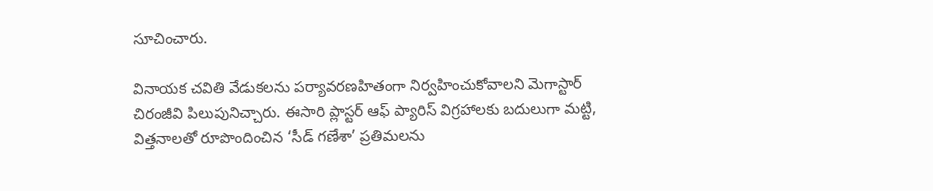సూచించారు.

వినాయక చవితి వేడుకలను పర్యావరణహితంగా నిర్వహించుకోవాలని మెగాస్టార్ చిరంజీవి పిలుపునిచ్చారు. ఈసారి ప్లాస్టర్ ఆఫ్ ప్యారిస్ విగ్రహాలకు బదులుగా మట్టి, విత్తనాలతో రూపొందించిన ‘సీడ్ గణేశా’ ప్రతిమలను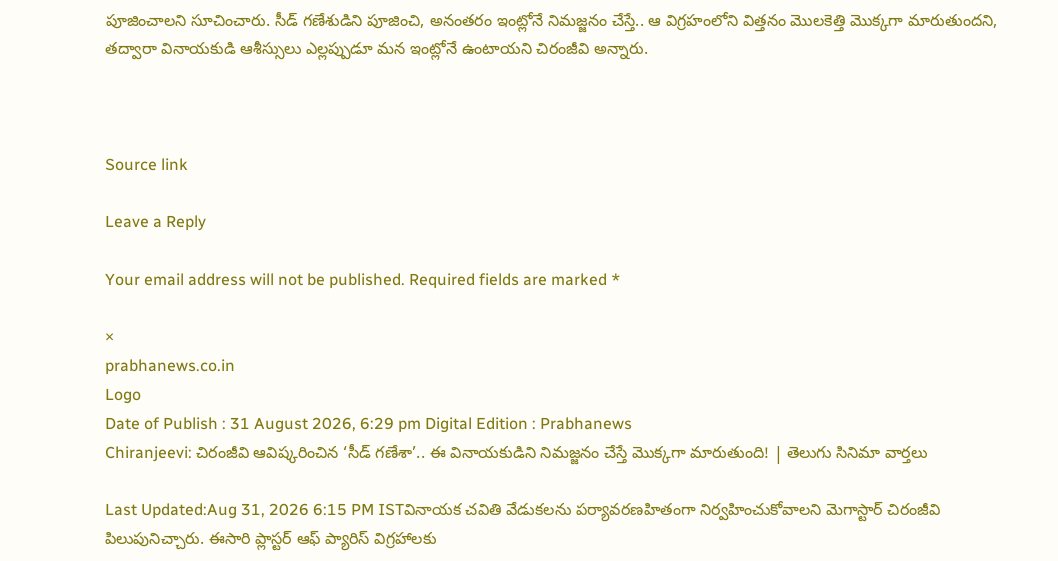పూజించాలని సూచించారు. సీడ్ గణేశుడిని పూజించి, అనంతరం ఇంట్లోనే నిమజ్జనం చేస్తే.. ఆ విగ్రహంలోని విత్తనం మొలకెత్తి మొక్కగా మారుతుందని, తద్వారా వినాయకుడి ఆశీస్సులు ఎల్లప్పుడూ మన ఇంట్లోనే ఉంటాయని చిరంజీవి అన్నారు.



Source link

Leave a Reply

Your email address will not be published. Required fields are marked *

×
prabhanews.co.in
Logo
Date of Publish : 31 August 2026, 6:29 pm Digital Edition : Prabhanews
Chiranjeevi: చిరంజీవి ఆవిష్కరించిన ‘సీడ్ గణేశా’.. ఈ వినాయకుడిని నిమజ్జనం చేస్తే మొక్కగా మారుతుంది! | తెలుగు సినిమా వార్తలు

Last Updated:Aug 31, 2026 6:15 PM ISTవినాయక చవితి వేడుకలను పర్యావరణహితంగా నిర్వహించుకోవాలని మెగాస్టార్ చిరంజీవి పిలుపునిచ్చారు. ఈసారి ప్లాస్టర్ ఆఫ్ ప్యారిస్ విగ్రహాలకు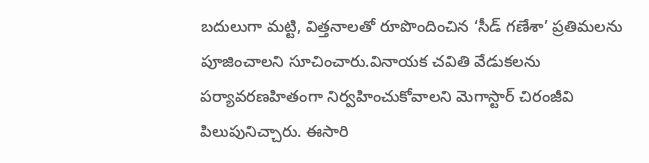బదులుగా మట్టి, విత్తనాలతో రూపొందించిన ‘సీడ్ గణేశా’ ప్రతిమలను పూజించాలని సూచించారు.వినాయక చవితి వేడుకలను పర్యావరణహితంగా నిర్వహించుకోవాలని మెగాస్టార్ చిరంజీవి పిలుపునిచ్చారు. ఈసారి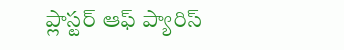ప్లాస్టర్ ఆఫ్ ప్యారిస్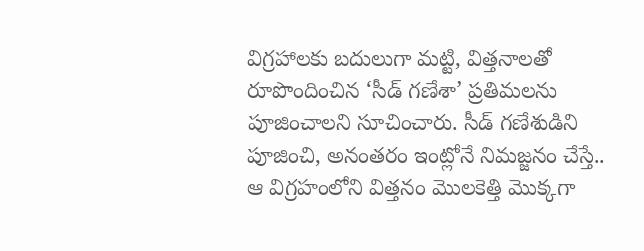విగ్రహాలకు బదులుగా మట్టి, విత్తనాలతో రూపొందించిన ‘సీడ్ గణేశా’ ప్రతిమలను పూజించాలని సూచించారు. సీడ్ గణేశుడిని పూజించి, అనంతరం ఇంట్లోనే నిమజ్జనం చేస్తే.. ఆ విగ్రహంలోని విత్తనం మొలకెత్తి మొక్కగా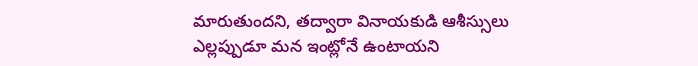మారుతుందని, తద్వారా వినాయకుడి ఆశీస్సులు ఎల్లప్పుడూ మన ఇంట్లోనే ఉంటాయని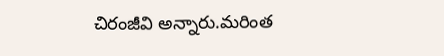చిరంజీవి అన్నారు.మరింత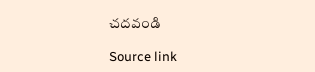చదవండి

Source link